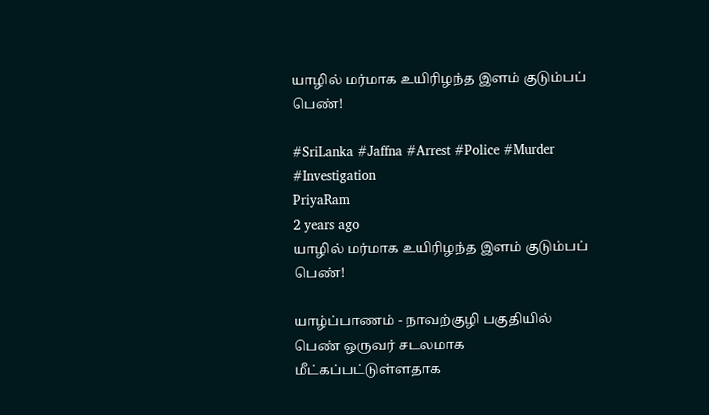யாழில் மர்மாக உயிரிழந்த இளம் குடும்பப் பெண்!

#SriLanka #Jaffna #Arrest #Police #Murder #Investigation
PriyaRam
2 years ago
யாழில் மர்மாக உயிரிழந்த இளம் குடும்பப் பெண்!

யாழ்ப்பாணம் - நாவற்குழி பகுதியில் பெண் ஒருவர் சடலமாக மீட்கப்பட்டுள்ளதாக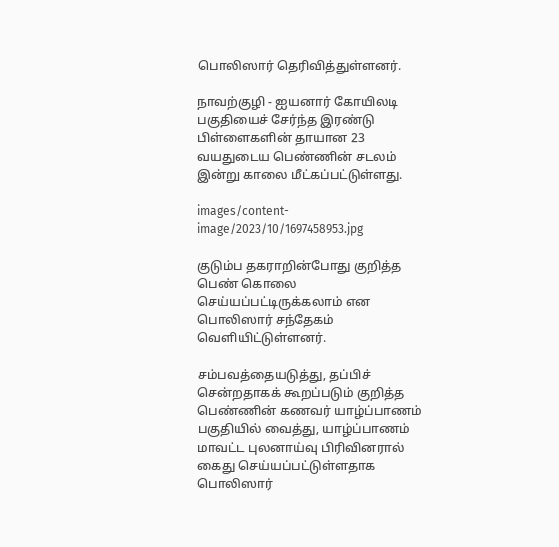பொலிஸார் தெரிவித்துள்ளனர்.

நாவற்குழி - ஐயனார் கோயிலடி பகுதியைச் சேர்ந்த இரண்டு பிள்ளைகளின் தாயான 23 வயதுடைய பெண்ணின் சடலம் இன்று காலை மீட்கப்பட்டுள்ளது.

images/content-image/2023/10/1697458953.jpg

குடும்ப தகராறின்போது குறித்த பெண் கொலை செய்யப்பட்டிருக்கலாம் என பொலிஸார் சந்தேகம் வெளியிட்டுள்ளனர்.

சம்பவத்தையடுத்து, தப்பிச் சென்றதாகக் கூறப்படும் குறித்த பெண்ணின் கணவர் யாழ்ப்பாணம் பகுதியில் வைத்து, யாழ்ப்பாணம் மாவட்ட புலனாய்வு பிரிவினரால் கைது செய்யப்பட்டுள்ளதாக பொலிஸார்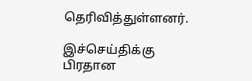தெரிவித்துள்ளனர்.

இச்செய்திக்கு பிரதான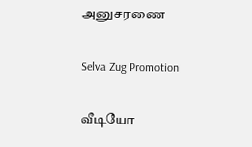அனுசரணை

Selva Zug Promotion

வீடியோ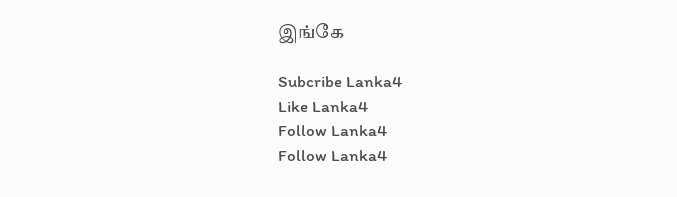இங்கே

Subcribe Lanka4
Like Lanka4
Follow Lanka4
Follow Lanka4